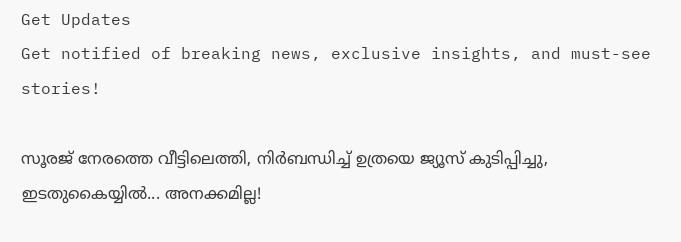Get Updates
Get notified of breaking news, exclusive insights, and must-see stories!

സൂരജ് നേരത്തെ വീട്ടിലെത്തി, നിര്‍ബന്ധിച്ച് ഉത്രയെ ജ്യൂസ് കുടിപ്പിച്ചു, ഇടതുകൈയ്യില്‍... അനക്കമില്ല!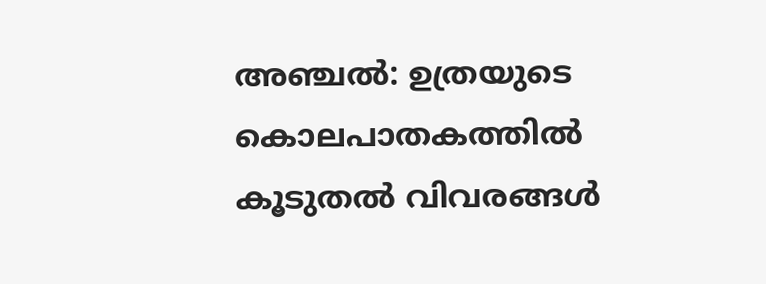അഞ്ചല്‍: ഉത്രയുടെ കൊലപാതകത്തില്‍ കൂടുതല്‍ വിവരങ്ങള്‍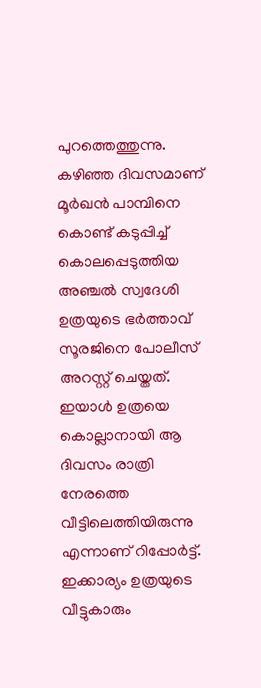പുറത്തെത്തുന്നു. കഴിഞ്ഞ ദിവസമാണ് മൂര്‍ഖന്‍ പാമ്പിനെ കൊണ്ട് കടുപ്പിച്ച് കൊലപ്പെടുത്തിയ അഞ്ചല്‍ സ്വദേശി ഉത്രയുടെ ഭര്‍ത്താവ് സൂരജിനെ പോലീസ് അറസ്റ്റ് ചെയ്തത്. ഇയാള്‍ ഉത്രയെ കൊല്ലാനായി ആ ദിവസം രാത്രി നേരത്തെ വീട്ടിലെത്തിയിരുന്നു എന്നാണ് റിപ്പോര്‍ട്ട്. ഇക്കാര്യം ഉത്രയുടെ വീട്ടുകാരും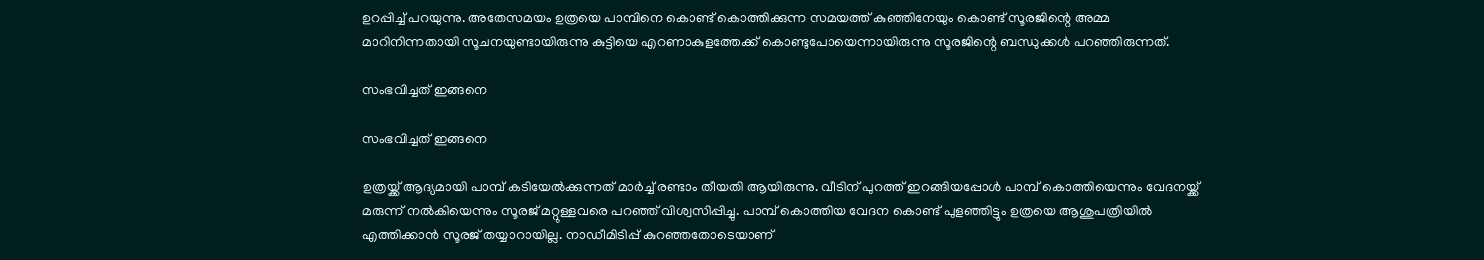ഉറപ്പിച്ച് പറയുന്നു. അതേസമയം ഉത്രയെ പാമ്പിനെ കൊണ്ട് കൊത്തിക്കുന്ന സമയത്ത് കുഞ്ഞിനേയും കൊണ്ട് സൂരജിന്റെ അമ്മ മാറിനിന്നതായി സൂചനയുണ്ടായിരുന്നു കുട്ടിയെ എറണാകുളത്തേക്ക് കൊണ്ടുപോയെന്നായിരുന്നു സൂരജിന്റെ ബന്ധുക്കള്‍ പറഞ്ഞിരുന്നത്.

സംഭവിച്ചത് ഇങ്ങനെ

സംഭവിച്ചത് ഇങ്ങനെ

ഉത്രയ്ക്ക് ആദ്യമായി പാമ്പ് കടിയേല്‍ക്കുന്നത് മാര്‍ച്ച് രണ്ടാം തീയതി ആയിരുന്നു. വീടിന് പുറത്ത് ഇറങ്ങിയപ്പോള്‍ പാമ്പ് കൊത്തിയെന്നും വേദനയ്ക്ക് മരുന്ന് നല്‍കിയെന്നും സൂരജ് മറ്റുള്ളവരെ പറഞ്ഞ് വിശ്വസിപ്പിച്ചു. പാമ്പ് കൊത്തിയ വേദന കൊണ്ട് പുളഞ്ഞിട്ടും ഉത്രയെ ആശുപത്രിയില്‍ എത്തിക്കാന്‍ സൂരജ് തയ്യാറായില്ല. നാഡീമിടിപ്പ് കുറഞ്ഞതോടെയാണ്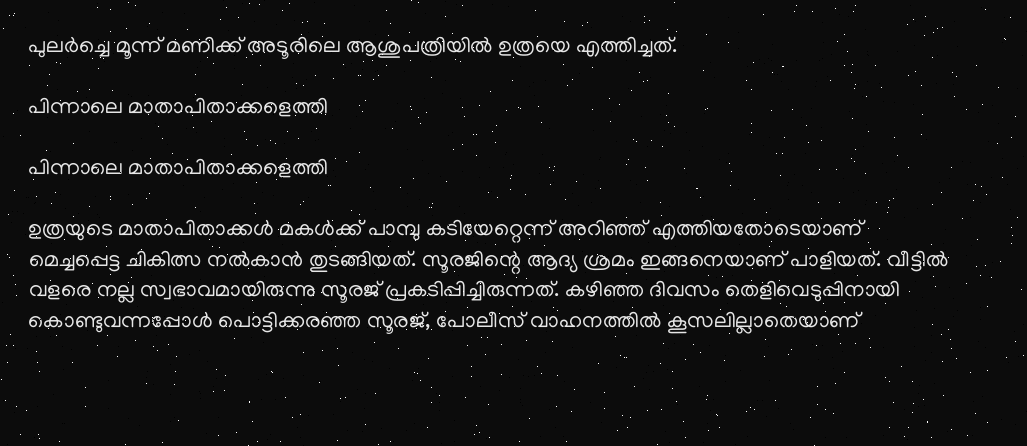പുലര്‍ച്ചെ മൂന്ന് മണിക്ക് അടൂരിലെ ആശുപത്രിയില്‍ ഉത്രയെ എത്തിച്ചത്.

പിന്നാലെ മാതാപിതാക്കളെത്തി

പിന്നാലെ മാതാപിതാക്കളെത്തി

ഉത്രയുടെ മാതാപിതാക്കള്‍ മകള്‍ക്ക് പാമ്പു കടിയേറ്റെന്ന് അറിഞ്ഞ് എത്തിയതോടെയാണ് മെച്ചപ്പെട്ട ചികിത്സ നല്‍കാന്‍ തുടങ്ങിയത്. സൂരജിന്റെ ആദ്യ ശ്രമം ഇങ്ങനെയാണ് പാളിയത്. വീട്ടില്‍ വളരെ നല്ല സ്വഭാവമായിരുന്നു സൂരജ് പ്രകടിപ്പിച്ചിരുന്നത്. കഴിഞ്ഞ ദിവസം തെളിവെടുപ്പിനായി കൊണ്ടുവന്നപ്പോള്‍ പൊട്ടിക്കരഞ്ഞ സൂരജ്, പോലീസ് വാഹനത്തില്‍ കൂസലില്ലാതെയാണ്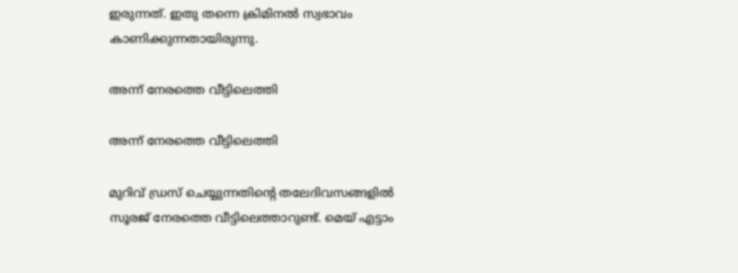ഇരുന്നത്. ഇതു തന്നെ ക്രിമിനല്‍ സ്വഭാവം കാണിക്കുന്നതായിരുന്നു.

അന്ന് നേരത്തെ വീട്ടിലെത്തി

അന്ന് നേരത്തെ വീട്ടിലെത്തി

മുറിവ് ഡ്രസ് ചെയ്യുന്നതിന്റെ തലേദിവസങ്ങളില്‍ സൂരജ് നേരത്തെ വീട്ടിലെത്താറുണ്ട്. മെയ് എട്ടാം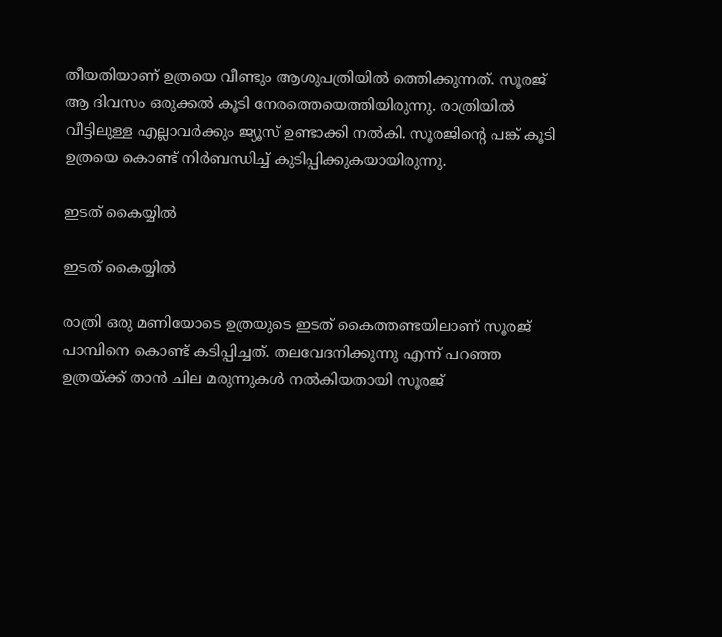തീയതിയാണ് ഉത്രയെ വീണ്ടും ആശുപത്രിയില്‍ ത്തെിക്കുന്നത്. സൂരജ് ആ ദിവസം ഒരുക്കല്‍ കൂടി നേരത്തെയെത്തിയിരുന്നു. രാത്രിയില്‍ വീട്ടിലുള്ള എല്ലാവര്‍ക്കും ജ്യൂസ് ഉണ്ടാക്കി നല്‍കി. സൂരജിന്റെ പങ്ക് കൂടി ഉത്രയെ കൊണ്ട് നിര്‍ബന്ധിച്ച് കുടിപ്പിക്കുകയായിരുന്നു.

ഇടത് കൈയ്യില്‍

ഇടത് കൈയ്യില്‍

രാത്രി ഒരു മണിയോടെ ഉത്രയുടെ ഇടത് കൈത്തണ്ടയിലാണ് സൂരജ് പാമ്പിനെ കൊണ്ട് കടിപ്പിച്ചത്. തലവേദനിക്കുന്നു എന്ന് പറഞ്ഞ ഉത്രയ്ക്ക് താന്‍ ചില മരുന്നുകള്‍ നല്‍കിയതായി സൂരജ്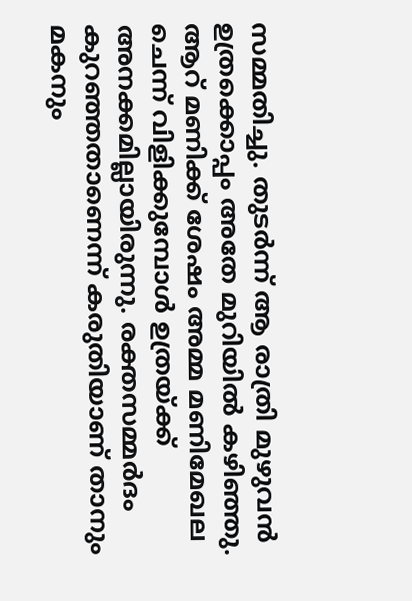സമ്മതിച്ചു. തുടര്‍ന്ന് ആ രാത്രി മുഴുവന്‍ ഉത്രക്കൊപ്പം അതേ മുറിയില്‍ കഴിഞ്ഞു. ആറ് മണിക്ക് ശേഷം അമ്മ മണിമേഖല ചെന്ന് വിളിക്കുമ്പോള്‍ ഉത്രയ്ക്ക് അനക്കമില്ലായിരുന്നു. രക്തസമ്മര്‍ദം കുറഞ്ഞതാണെന്ന് കരുതിയാണ് താനും മകനും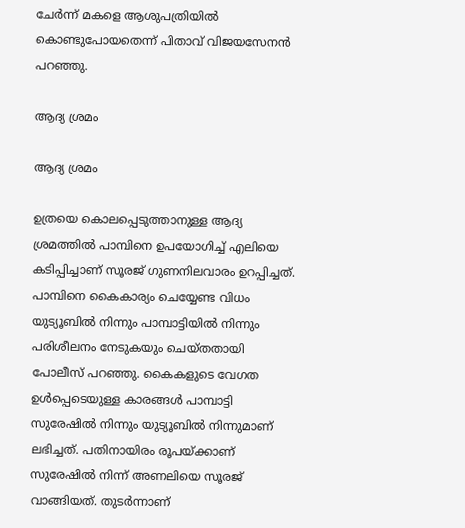ചേര്‍ന്ന് മകളെ ആശുപത്രിയില്‍ കൊണ്ടുപോയതെന്ന് പിതാവ് വിജയസേനന്‍ പറഞ്ഞു.

ആദ്യ ശ്രമം

ആദ്യ ശ്രമം

ഉത്രയെ കൊലപ്പെടുത്താനുള്ള ആദ്യ ശ്രമത്തില്‍ പാമ്പിനെ ഉപയോഗിച്ച് എലിയെ കടിപ്പിച്ചാണ് സൂരജ് ഗുണനിലവാരം ഉറപ്പിച്ചത്. പാമ്പിനെ കൈകാര്യം ചെയ്യേണ്ട വിധം യുട്യൂബില്‍ നിന്നും പാമ്പാട്ടിയില്‍ നിന്നും പരിശീലനം നേടുകയും ചെയ്തതായി പോലീസ് പറഞ്ഞു. കൈകളുടെ വേഗത ഉള്‍പ്പെടെയുള്ള കാരങ്ങള്‍ പാമ്പാട്ടി സുരേഷില്‍ നിന്നും യുട്യൂബില്‍ നിന്നുമാണ് ലഭിച്ചത്. പതിനായിരം രൂപയ്ക്കാണ് സുരേഷില്‍ നിന്ന് അണലിയെ സൂരജ് വാങ്ങിയത്. തുടര്‍ന്നാണ്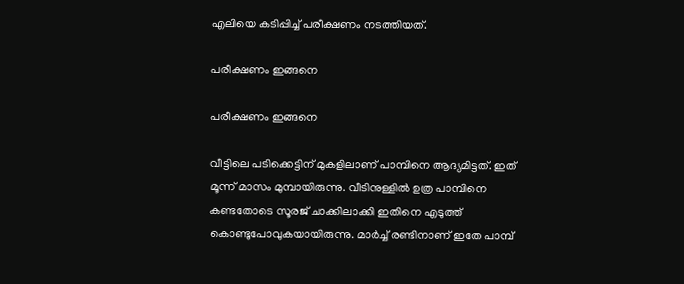എലിയെ കടിപ്പിച്ച് പരീക്ഷണം നടത്തിയത്.

പരീക്ഷണം ഇങ്ങനെ

പരീക്ഷണം ഇങ്ങനെ

വീട്ടിലെ പടിക്കെട്ടിന് മുകളിലാണ് പാമ്പിനെ ആദ്യമിട്ടത്. ഇത് മൂന്ന് മാസം മുമ്പായിരുന്നു. വീടിനുള്ളില്‍ ഉത്ര പാമ്പിനെ കണ്ടതോടെ സൂരജ് ചാക്കിലാക്കി ഇതിനെ എടുത്ത് കൊണ്ടുപോവുകയായിരുന്നു. മാര്‍ച്ച് രണ്ടിനാണ് ഇതേ പാമ്പ്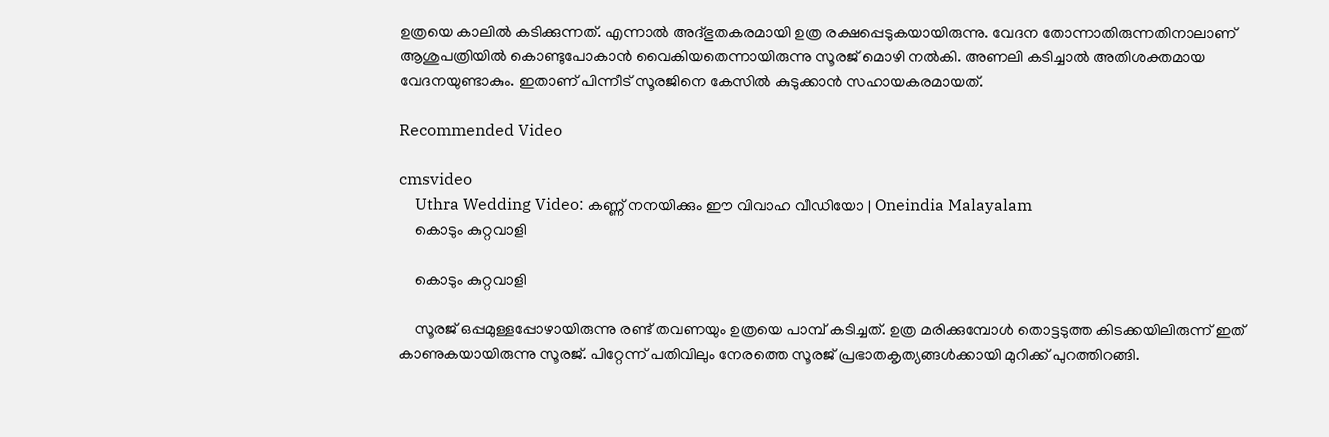ഉത്രയെ കാലില്‍ കടിക്കുന്നത്. എന്നാല്‍ അദ്ഭുതകരമായി ഉത്ര രക്ഷപ്പെടുകയായിരുന്നു. വേദന തോന്നാതിരുന്നതിനാലാണ് ആശുപത്രിയില്‍ കൊണ്ടുപോകാന്‍ വൈകിയതെന്നായിരുന്നു സൂരജ് മൊഴി നല്‍കി. അണലി കടിച്ചാല്‍ അതിശക്തമായ വേദനയുണ്ടാകും. ഇതാണ് പിന്നീട് സൂരജിനെ കേസില്‍ കുടുക്കാന്‍ സഹായകരമായത്.

Recommended Video

cmsvideo
    Uthra Wedding Video: കണ്ണ് നനയിക്കും ഈ വിവാഹ വീഡിയോ | Oneindia Malayalam
    കൊടും കുറ്റവാളി

    കൊടും കുറ്റവാളി

    സൂരജ് ഒപ്പമുള്ളപ്പോഴായിരുന്നു രണ്ട് തവണയും ഉത്രയെ പാമ്പ് കടിച്ചത്. ഉത്ര മരിക്കുമ്പോള്‍ തൊട്ടടുത്ത കിടക്കയിലിരുന്ന് ഇത് കാണുകയായിരുന്നു സൂരജ്. പിറ്റേന്ന് പതിവിലും നേരത്തെ സൂരജ് പ്രഭാതകൃത്യങ്ങള്‍ക്കായി മുറിക്ക് പുറത്തിറങ്ങി.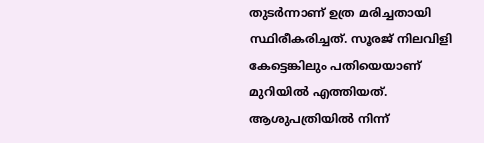തുടര്‍ന്നാണ് ഉത്ര മരിച്ചതായി സ്ഥിരീകരിച്ചത്. സൂരജ് നിലവിളി കേട്ടെങ്കിലും പതിയെയാണ് മുറിയില്‍ എത്തിയത്. ആശുപത്രിയില്‍ നിന്ന്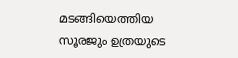മടങ്ങിയെത്തിയ സൂരജും ഉത്രയുടെ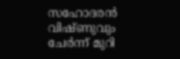സഹോദരന്‍ വിഷ്ണുവും ചേര്‍ന്ന് മുറി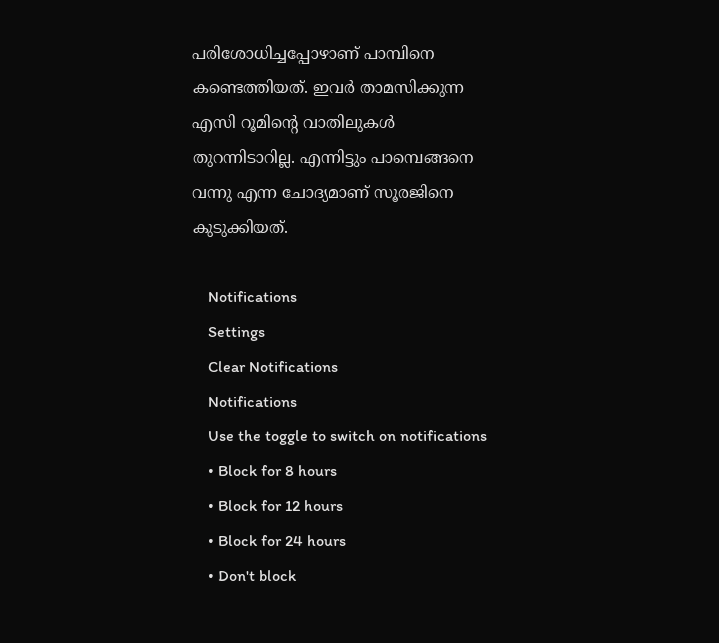പരിശോധിച്ചപ്പോഴാണ് പാമ്പിനെ കണ്ടെത്തിയത്. ഇവര്‍ താമസിക്കുന്ന എസി റൂമിന്റെ വാതിലുകള്‍ തുറന്നിടാറില്ല. എന്നിട്ടും പാമ്പെങ്ങനെ വന്നു എന്ന ചോദ്യമാണ് സൂരജിനെ കുടുക്കിയത്.

    Notifications
    Settings
    Clear Notifications
    Notifications
    Use the toggle to switch on notifications
    • Block for 8 hours
    • Block for 12 hours
    • Block for 24 hours
    • Don't block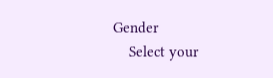Gender
    Select your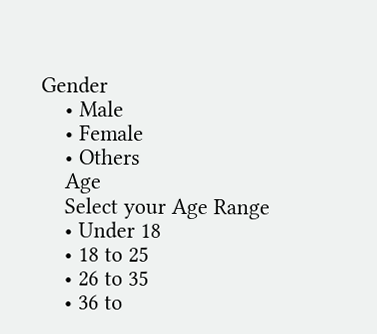Gender
    • Male
    • Female
    • Others
    Age
    Select your Age Range
    • Under 18
    • 18 to 25
    • 26 to 35
    • 36 to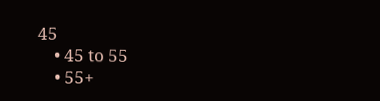45
    • 45 to 55
    • 55+